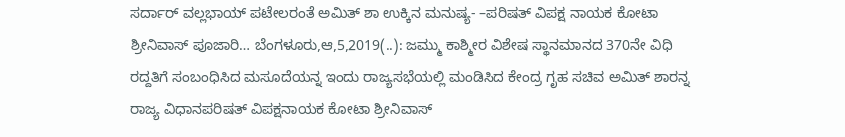ಸರ್ದಾರ್ ವಲ್ಲಭಾಯ್ ಪಟೇಲರಂತೆ ಅಮಿತ್ ಶಾ ಉಕ್ಕಿನ ಮನುಷ್ಯ- –ಪರಿಷತ್ ವಿಪಕ್ಷ ನಾಯಕ ಕೋಟಾ ಶ್ರೀನಿವಾಸ್ ಪೂಜಾರಿ… ಬೆಂಗಳೂರು,ಆ,5,2019(..): ಜಮ್ಮು ಕಾಶ್ಮೀರ ವಿಶೇಷ ಸ್ಥಾನಮಾನದ 370ನೇ ವಿಧಿ ರದ್ದತಿಗೆ ಸಂಬಂಧಿಸಿದ ಮಸೂದೆಯನ್ನ ಇಂದು ರಾಜ್ಯಸಭೆಯಲ್ಲಿ ಮಂಡಿಸಿದ ಕೇಂದ್ರ ಗೃಹ ಸಚಿವ ಅಮಿತ್ ಶಾರನ್ನ ರಾಜ್ಯ ವಿಧಾನಪರಿಷತ್ ವಿಪಕ್ಷನಾಯಕ ಕೋಟಾ ಶ್ರೀನಿವಾಸ್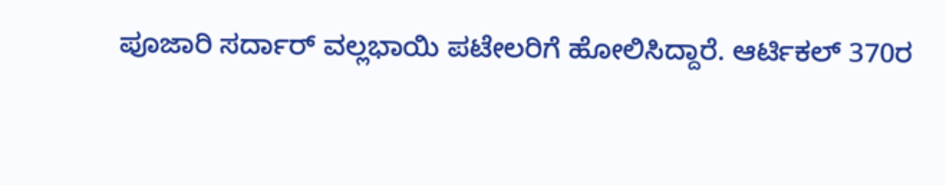ಪೂಜಾರಿ ಸರ್ದಾರ್ ವಲ್ಲಭಾಯಿ ಪಟೇಲರಿಗೆ ಹೋಲಿಸಿದ್ದಾರೆ. ಆರ್ಟಿಕಲ್ 370ರ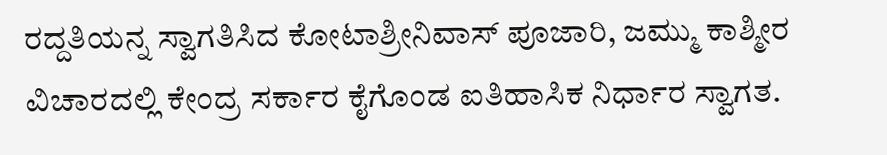ರದ್ದತಿಯನ್ನ ಸ್ವಾಗತಿಸಿದ ಕೋಟಾಶ್ರೀನಿವಾಸ್ ಪೂಜಾರಿ, ಜಮ್ಮು ಕಾಶ್ಮೀರ ವಿಚಾರದಲ್ಲಿ ಕೇಂದ್ರ ಸರ್ಕಾರ ಕೈಗೊಂಡ ಐತಿಹಾಸಿಕ ನಿರ್ಧಾರ ಸ್ವಾಗತ.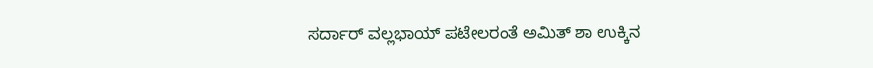ಸರ್ದಾರ್ ವಲ್ಲಭಾಯ್ ಪಟೇಲರಂತೆ ಅಮಿತ್ ಶಾ ಉಕ್ಕಿನ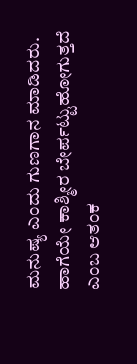ಮನುಷ್ಯ ಎಂದು ಗುಣಗಾನ ಮಾಡಿದರು. ಹಾಗೆಯೇ ಕಾಶ್ಮೀರ ಬೇರ್ಪಟ್ಟುಹೋಗುತ್ತದೆ ಎಂಬ ಆತಂಕ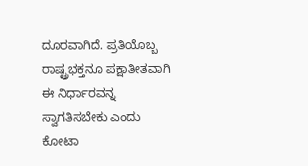ದೂರವಾಗಿದೆ. ಪ್ರತಿಯೊಬ್ಬ ರಾಷ್ಟ್ರಭಕ್ತನೂ ಪಕ್ಷಾತೀತವಾಗಿ ಈ ನಿರ್ಧಾರವನ್ನ ಸ್ವಾಗತಿಸಬೇಕು ಎಂದು ಕೋಟಾ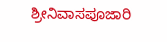ಶ್ರೀನಿವಾಸಪೂಜಾರಿ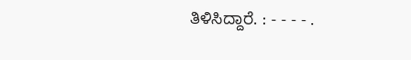ತಿಳಿಸಿದ್ದಾರೆ. : - - - - .